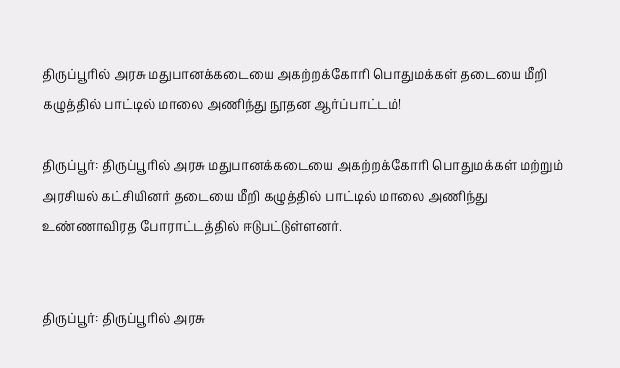திருப்பூரில் அரசு மதுபானக்கடையை அகற்றக்கோரி பொதுமக்கள் தடையை மீறி கழுத்தில் பாட்டில் மாலை அணிந்து நூதன ஆர்ப்பாட்டம்!

திருப்பூர்: திருப்பூரில் அரசு மதுபானக்கடையை அகற்றக்கோரி பொதுமக்கள் மற்றும் அரசியல் கட்சியினர் தடையை மீறி கழுத்தில் பாட்டில் மாலை அணிந்து உண்ணாவிரத போராட்டத்தில் ஈடுபட்டுள்ளனர்.


திருப்பூர்: திருப்பூரில் அரசு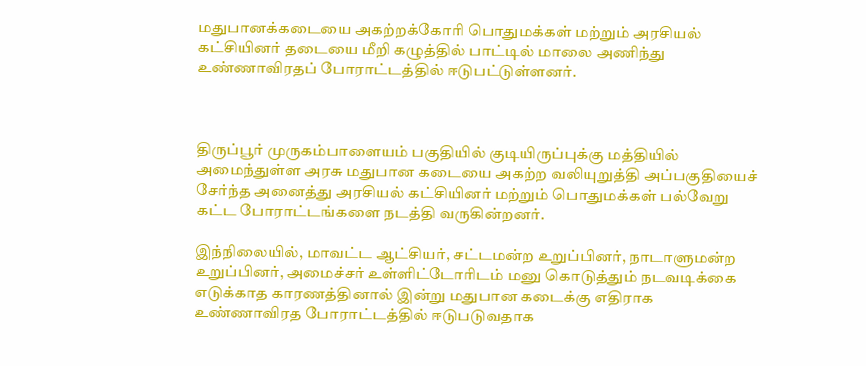மதுபானக்கடையை அகற்றக்கோரி பொதுமக்கள் மற்றும் அரசியல் கட்சியினர் தடையை மீறி கழுத்தில் பாட்டில் மாலை அணிந்து உண்ணாவிரதப் போராட்டத்தில் ஈடுபட்டுள்ளனர்.



திருப்பூர் முருகம்பாளையம் பகுதியில் குடியிருப்புக்கு மத்தியில் அமைந்துள்ள அரசு மதுபான கடையை அகற்ற வலியுறுத்தி அப்பகுதியைச் சேர்ந்த அனைத்து அரசியல் கட்சியினர் மற்றும் பொதுமக்கள் பல்வேறு கட்ட போராட்டங்களை நடத்தி வருகின்றனர்.

இந்நிலையில், மாவட்ட ஆட்சியர், சட்டமன்ற உறுப்பினர், நாடாளுமன்ற உறுப்பினர், அமைச்சர் உள்ளிட்டோரிடம் மனு கொடுத்தும் நடவடிக்கை எடுக்காத காரணத்தினால் இன்று மதுபான கடைக்கு எதிராக உண்ணாவிரத போராட்டத்தில் ஈடுபடுவதாக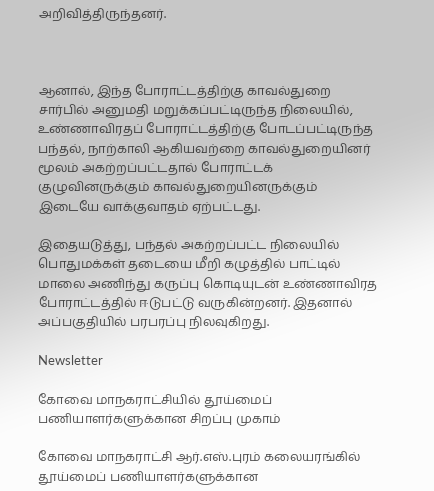அறிவித்திருந்தனர்.



ஆனால், இந்த போராட்டத்திற்கு காவல்துறை சார்பில் அனுமதி மறுக்கப்பட்டிருந்த நிலையில், உண்ணாவிரதப் போராட்டத்திற்கு போடப்பட்டிருந்த பந்தல், நாற்காலி ஆகியவற்றை காவல்துறையினர் மூலம் அகற்றப்பட்டதால் போராட்டக் குழுவினருக்கும் காவல்துறையினருக்கும் இடையே வாக்குவாதம் ஏற்பட்டது.

இதையடுத்து, பந்தல் அகற்றப்பட்ட நிலையில் பொதுமக்கள் தடையை மீறி கழுத்தில் பாட்டில் மாலை அணிந்து கருப்பு கொடியுடன் உண்ணாவிரத போராட்டத்தில் ஈடுபட்டு வருகின்றனர். இதனால் அப்பகுதியில் பரபரப்பு நிலவுகிறது.

Newsletter

கோவை மாநகராட்சியில் தூய்மைப் பணியாளர்களுக்கான சிறப்பு முகாம்

கோவை மாநகராட்சி ஆர்.எஸ்.புரம் கலையரங்கில் தூய்மைப் பணியாளர்களுக்கான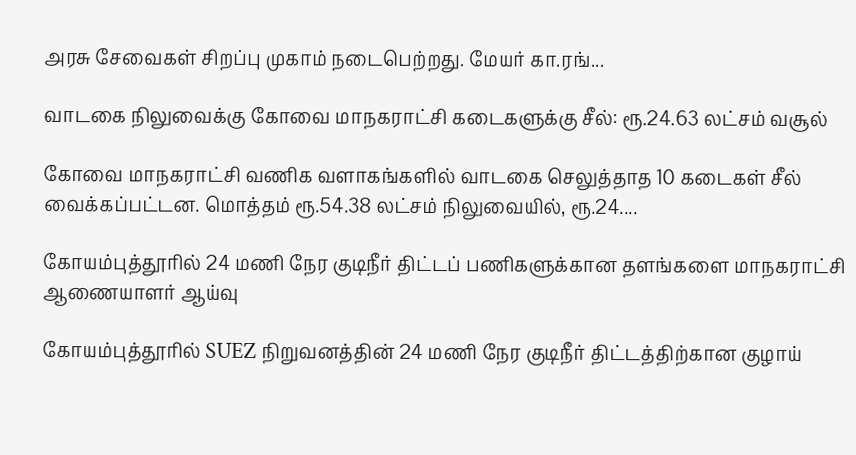அரசு சேவைகள் சிறப்பு முகாம் நடைபெற்றது. மேயர் கா.ரங்...

வாடகை நிலுவைக்கு கோவை மாநகராட்சி கடைகளுக்கு சீல்: ரூ.24.63 லட்சம் வசூல்

கோவை மாநகராட்சி வணிக வளாகங்களில் வாடகை செலுத்தாத 10 கடைகள் சீல் வைக்கப்பட்டன. மொத்தம் ரூ.54.38 லட்சம் நிலுவையில், ரூ.24....

கோயம்புத்தூரில் 24 மணி நேர குடிநீர் திட்டப் பணிகளுக்கான தளங்களை மாநகராட்சி ஆணையாளர் ஆய்வு

கோயம்புத்தூரில் SUEZ நிறுவனத்தின் 24 மணி நேர குடிநீர் திட்டத்திற்கான குழாய்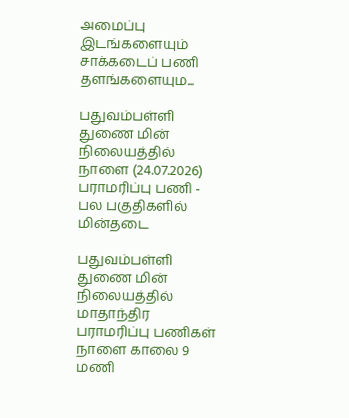அமைப்பு இடங்களையும் சாக்கடைப் பணி தளங்களையும...

பதுவம்பள்ளி துணை மின் நிலையத்தில் நாளை (24.07.2026) பராமரிப்பு பணி - பல பகுதிகளில் மின்தடை

பதுவம்பள்ளி துணை மின் நிலையத்தில் மாதாந்திர பராமரிப்பு பணிகள் நாளை காலை 9 மணி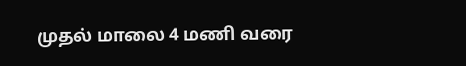முதல் மாலை 4 மணி வரை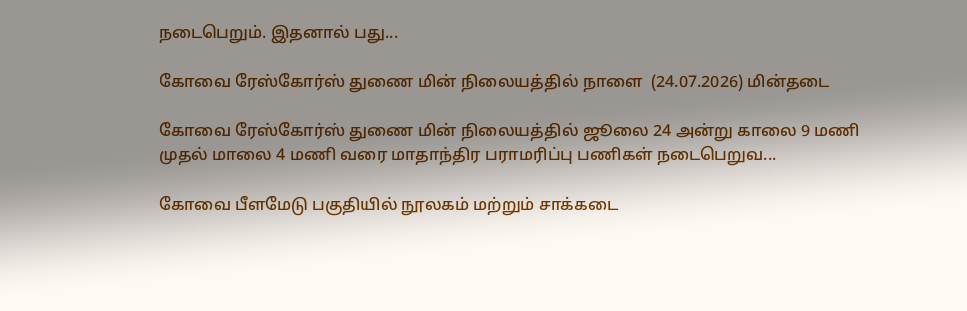நடைபெறும். இதனால் பது...

கோவை ரேஸ்கோர்ஸ் துணை மின் நிலையத்தில் நாளை  (24.07.2026) மின்தடை

கோவை ரேஸ்கோர்ஸ் துணை மின் நிலையத்தில் ஜூலை 24 அன்று காலை 9 மணி முதல் மாலை 4 மணி வரை மாதாந்திர பராமரிப்பு பணிகள் நடைபெறுவ...

கோவை பீளமேடு பகுதியில் நூலகம் மற்றும் சாக்கடை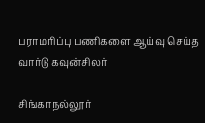பராமரிப்பு பணிகளை ஆய்வு செய்த வார்டு கவுன்சிலர்

சிங்காநல்லூர்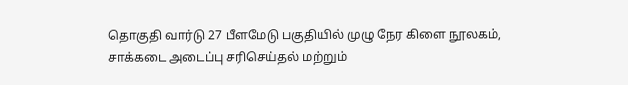தொகுதி வார்டு 27 பீளமேடு பகுதியில் முழு நேர கிளை நூலகம், சாக்கடை அடைப்பு சரிசெய்தல் மற்றும்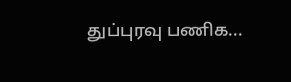துப்புரவு பணிக...